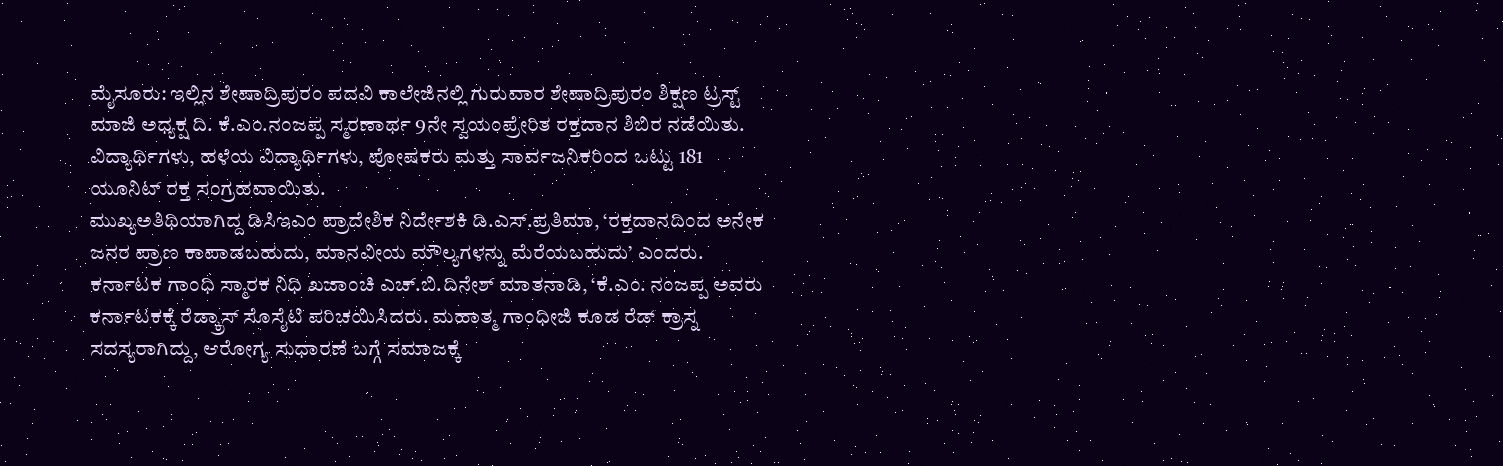ಮೈಸೂರು: ಇಲ್ಲಿನ ಶೇಷಾದ್ರಿಪುರಂ ಪದವಿ ಕಾಲೇಜಿನಲ್ಲಿ ಗುರುವಾರ ಶೇಷಾದ್ರಿಪುರಂ ಶಿಕ್ಷಣ ಟ್ರಸ್ಟ್ ಮಾಜಿ ಅಧ್ಯಕ್ಷ ದಿ. ಕೆ.ಎಂ.ನಂಜಪ್ಪ ಸ್ಮರಣಾರ್ಥ 9ನೇ ಸ್ವಯಂಪ್ರೇರಿತ ರಕ್ತದಾನ ಶಿಬಿರ ನಡೆಯಿತು.
ವಿದ್ಯಾರ್ಥಿಗಳು, ಹಳೆಯ ವಿದ್ಯಾರ್ಥಿಗಳು, ಪೋಷಕರು ಮತ್ತು ಸಾರ್ವಜನಿಕರಿಂದ ಒಟ್ಟು 181 ಯೂನಿಟ್ ರಕ್ತ ಸಂಗ್ರಹವಾಯಿತು.
ಮುಖ್ಯಅತಿಥಿಯಾಗಿದ್ದ ಡಿಸಿಇಎಂ ಪ್ರಾದೇಶಿಕ ನಿರ್ದೇಶಕಿ ಡಿ.ಎಸ್.ಪ್ರತಿಮಾ, ‘ರಕ್ತದಾನದಿಂದ ಅನೇಕ ಜನರ ಪ್ರಾಣ ಕಾಪಾಡಬಹುದು, ಮಾನವೀಯ ಮೌಲ್ಯಗಳನ್ನು ಮೆರೆಯಬಹುದು’ ಎಂದರು.
ಕರ್ನಾಟಕ ಗಾಂಧಿ ಸ್ಮಾರಕ ನಿಧಿ ಖಜಾಂಚಿ ಎಚ್.ಬಿ.ದಿನೇಶ್ ಮಾತನಾಡಿ, ‘ಕೆ.ಎಂ. ನಂಜಪ್ಪ ಅವರು ಕರ್ನಾಟಕಕ್ಕೆ ರೆಡ್ಕ್ರಾಸ್ ಸೊಸೈಟಿ ಪರಿಚಯಿಸಿದರು. ಮಹಾತ್ಮ ಗಾಂಧೀಜಿ ಕೂಡ ರೆಡ್ ಕ್ರಾಸ್ನ ಸದಸ್ಯರಾಗಿದ್ದು, ಆರೋಗ್ಯ ಸುಧಾರಣೆ ಬಗ್ಗೆ ಸಮಾಜಕ್ಕೆ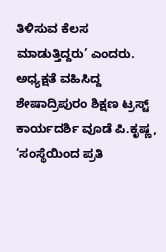ತಿಳಿಸುವ ಕೆಲಸ ಮಾಡುತ್ತಿದ್ದರು’ ಎಂದರು.
ಅಧ್ಯಕ್ಷತೆ ವಹಿಸಿದ್ದ ಶೇಷಾದ್ರಿಪುರಂ ಶಿಕ್ಷಣ ಟ್ರಸ್ಟ್ ಕಾರ್ಯದರ್ಶಿ ವೂಡೆ ಪಿ.ಕೃಷ್ಣ, ‘ಸಂಸ್ಥೆಯಿಂದ ಪ್ರತಿ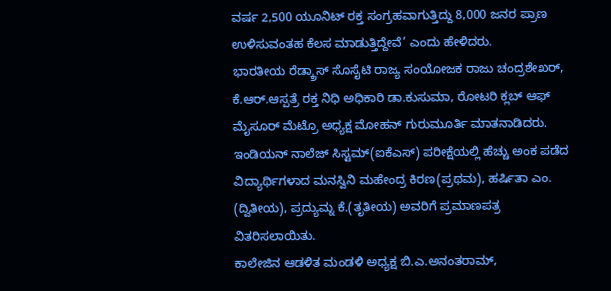ವರ್ಷ 2,500 ಯೂನಿಟ್ ರಕ್ತ ಸಂಗ್ರಹವಾಗುತ್ತಿದ್ದು 8,000 ಜನರ ಪ್ರಾಣ ಉಳಿಸುವಂತಹ ಕೆಲಸ ಮಾಡುತ್ತಿದ್ದೇವೆ’ ಎಂದು ಹೇಳಿದರು.
ಭಾರತೀಯ ರೆಡ್ಕ್ರಾಸ್ ಸೊಸೈಟಿ ರಾಜ್ಯ ಸಂಯೋಜಕ ರಾಜು ಚಂದ್ರಶೇಖರ್, ಕೆ.ಆರ್.ಆಸ್ಪತ್ರೆ ರಕ್ತ ನಿಧಿ ಅಧಿಕಾರಿ ಡಾ.ಕುಸುಮಾ, ರೋಟರಿ ಕ್ಲಬ್ ಆಫ್ ಮೈಸೂರ್ ಮೆಟ್ರೊ ಅಧ್ಯಕ್ಷ ಮೋಹನ್ ಗುರುಮೂರ್ತಿ ಮಾತನಾಡಿದರು.
ಇಂಡಿಯನ್ ನಾಲೆಜ್ ಸಿಸ್ಟಮ್(ಐಕೆಎಸ್) ಪರೀಕ್ಷೆಯಲ್ಲಿ ಹೆಚ್ಚು ಅಂಕ ಪಡೆದ ವಿದ್ಯಾರ್ಥಿಗಳಾದ ಮನಸ್ವಿನಿ ಮಹೇಂದ್ರ ಕಿರಣ(ಪ್ರಥಮ), ಹರ್ಷಿತಾ ಎಂ. (ದ್ವಿತೀಯ), ಪ್ರದ್ಯುಮ್ನ ಕೆ.(ತೃತೀಯ) ಅವರಿಗೆ ಪ್ರಮಾಣಪತ್ರ ವಿತರಿಸಲಾಯಿತು.
ಕಾಲೇಜಿನ ಆಡಳಿತ ಮಂಡಳಿ ಅಧ್ಯಕ್ಷ ಬಿ.ಎ.ಅನಂತರಾಮ್,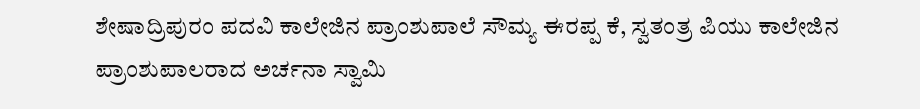ಶೇಷಾದ್ರಿಪುರಂ ಪದವಿ ಕಾಲೇಜಿನ ಪ್ರಾಂಶುಪಾಲೆ ಸೌಮ್ಯ ಈರಪ್ಪ ಕೆ, ಸ್ವತಂತ್ರ ಪಿಯು ಕಾಲೇಜಿನ ಪ್ರಾಂಶುಪಾಲರಾದ ಅರ್ಚನಾ ಸ್ವಾಮಿ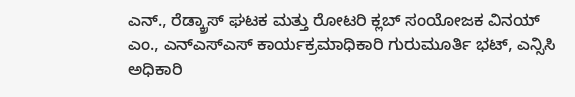ಎನ್., ರೆಡ್ಕ್ರಾಸ್ ಘಟಕ ಮತ್ತು ರೋಟರಿ ಕ್ಲಬ್ ಸಂಯೋಜಕ ವಿನಯ್ ಎಂ., ಎನ್ಎಸ್ಎಸ್ ಕಾರ್ಯಕ್ರಮಾಧಿಕಾರಿ ಗುರುಮೂರ್ತಿ ಭಟ್, ಎನ್ಸಿಸಿ ಅಧಿಕಾರಿ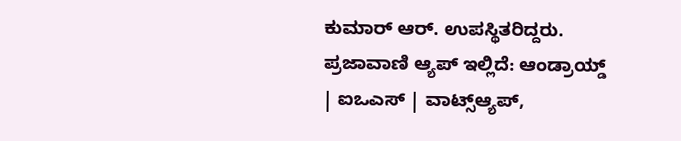ಕುಮಾರ್ ಆರ್. ಉಪಸ್ಥಿತರಿದ್ದರು.
ಪ್ರಜಾವಾಣಿ ಆ್ಯಪ್ ಇಲ್ಲಿದೆ: ಆಂಡ್ರಾಯ್ಡ್ | ಐಒಎಸ್ | ವಾಟ್ಸ್ಆ್ಯಪ್,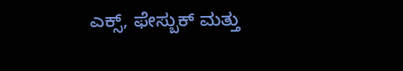ಎಕ್ಸ್, ಫೇಸ್ಬುಕ್ ಮತ್ತು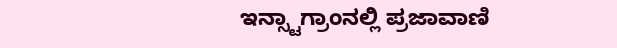ಇನ್ಸ್ಟಾಗ್ರಾಂನಲ್ಲಿ ಪ್ರಜಾವಾಣಿ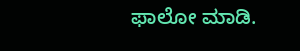ಫಾಲೋ ಮಾಡಿ.